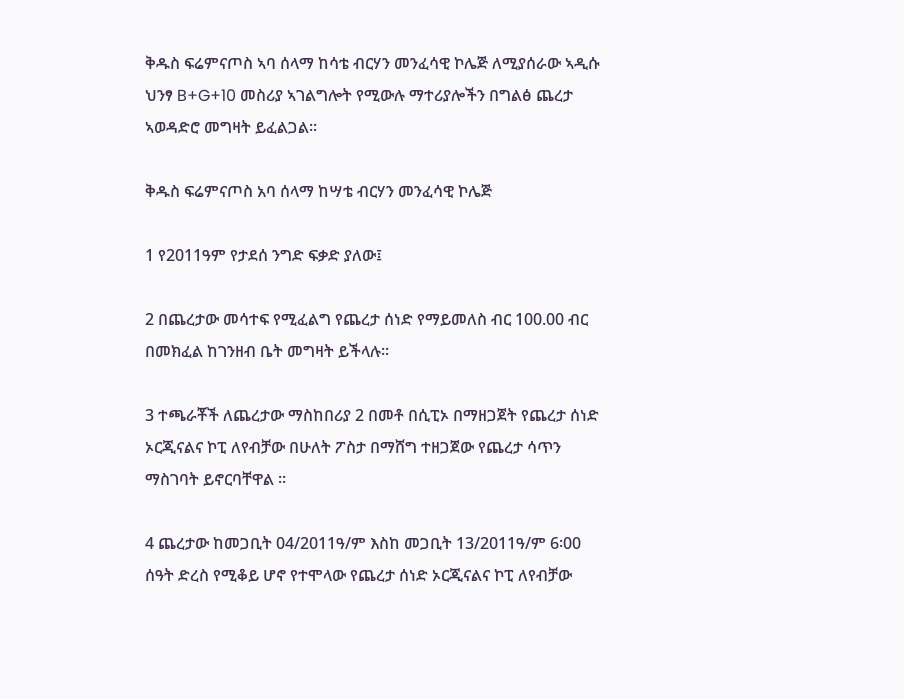ቅዱስ ፍሬምናጦስ ኣባ ሰላማ ከሳቴ ብርሃን መንፈሳዊ ኮሌጅ ለሚያሰራው ኣዲሱ ህንፃ B+G+10 መስሪያ ኣገልግሎት የሚውሉ ማተሪያሎችን በግልፅ ጨረታ ኣወዳድሮ መግዛት ይፈልጋል፡፡

ቅዱስ ፍሬምናጦስ አባ ሰላማ ከሣቴ ብርሃን መንፈሳዊ ኮሌጅ

1 የ2011ዓም የታደሰ ንግድ ፍቃድ ያለው፤

2 በጨረታው መሳተፍ የሚፈልግ የጨረታ ሰነድ የማይመለስ ብር 100.00 ብር በመክፈል ከገንዘብ ቤት መግዛት ይችላሉ፡፡

3 ተጫራቾች ለጨረታው ማስከበሪያ 2 በመቶ በሲፒኦ በማዘጋጀት የጨረታ ሰነድ ኦርጂናልና ኮፒ ለየብቻው በሁለት ፖስታ በማሸግ ተዘጋጀው የጨረታ ሳጥን ማስገባት ይኖርባቸዋል ፡፡

4 ጨረታው ከመጋቢት 04/2011ዓ/ም እስከ መጋቢት 13/2011ዓ/ም 6፡00 ሰዓት ድረስ የሚቆይ ሆኖ የተሞላው የጨረታ ሰነድ ኦርጂናልና ኮፒ ለየብቻው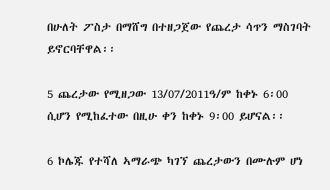በሁለት ፖስታ በማሸግ በተዘጋጀው የጨረታ ሳጥን ማስገባት ይኖርባቸዋል፡፡

5 ጨረታው የሚዘጋው 13/07/2011ዓ/ም ከቀኑ 6፡00 ሲሆን የሚከፈተው በዚሁ ቀን ከቀኑ 9፡00 ይሆናል፡፡

6 ኮሌጁ የተሻለ ኣማራጭ ካገኘ ጨረታውን በሙሉም ሆነ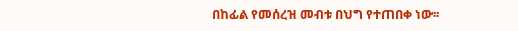በከፊል የመሰረዝ መብቱ በህግ የተጠበቀ ነው፡፡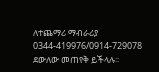ለተጨማሪ ማብራሪያ 0344-419976/0914-729078 ደውለው መጠየቅ ይችላሉ፡፡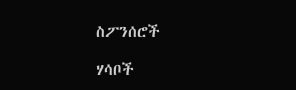ስፖንሰሮች

ሃሳቦች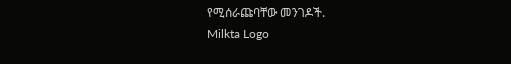የሚሰራጩባቸው መንገዶች.
Milkta Logo